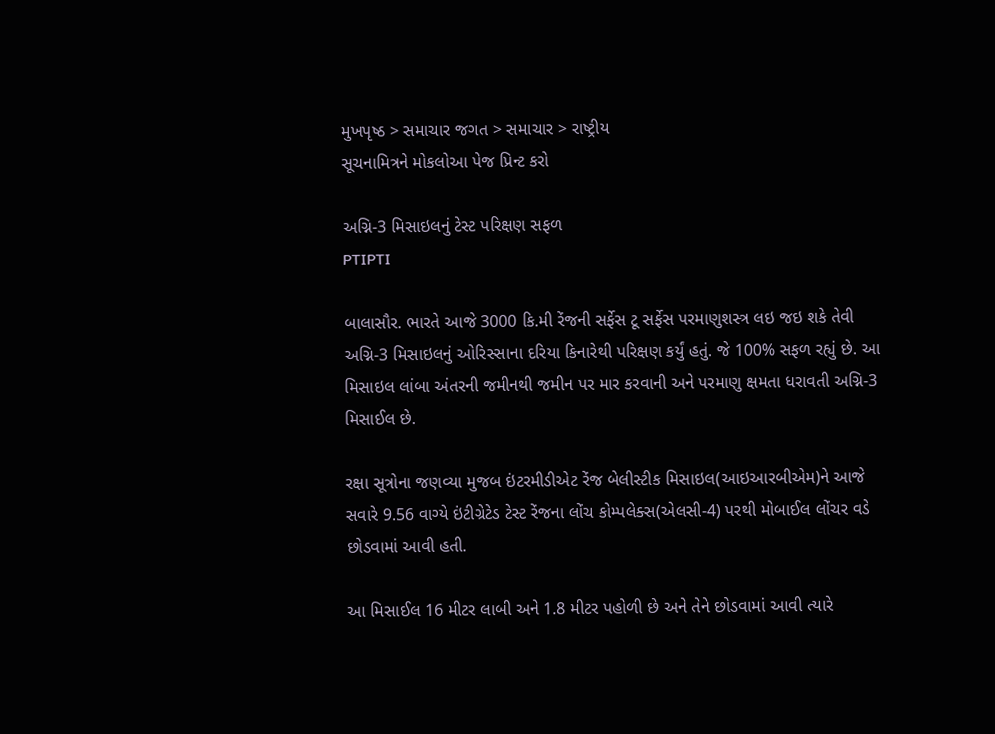મુખપૃષ્ઠ > સમાચાર જગત > સમાચાર > રાષ્ટ્રીય
સૂચનામિત્રને મોકલોઆ પેજ પ્રિન્ટ કરો

અગ્નિ-3 મિસાઇલનું ટેસ્ટ પરિક્ષણ સફળ
PTIPTI

બાલાસૌર. ભારતે આજે 3000 કિ.મી રેંજની સર્ફેસ ટૂ સર્ફેસ પરમાણુશસ્ત્ર લઇ જઇ શકે તેવી અગ્નિ-3 મિસાઇલનું ઓરિસ્સાના દરિયા કિનારેથી પરિક્ષણ કર્યું હતું. જે 100% સફળ રહ્યું છે. આ મિસાઇલ લાંબા અંતરની જમીનથી જમીન પર માર કરવાની અને પરમાણુ ક્ષમતા ધરાવતી અગ્નિ-3 મિસાઈલ છે.

રક્ષા સૂત્રોના જણવ્યા મુજબ ઇંટરમીડીએટ રેંજ બેલીસ્ટીક મિસાઇલ(આઇઆરબીએમ)ને આજે સવારે 9.56 વાગ્યે ઇંટીગ્રેટેડ ટેસ્ટ રેંજના લોંચ કોમ્પલેક્સ(એલસી-4) પરથી મોબાઈલ લોંચર વડે છોડવામાં આવી હતી.

આ મિસાઈલ 16 મીટર લાબી અને 1.8 મીટર પહોળી છે અને તેને છોડવામાં આવી ત્યારે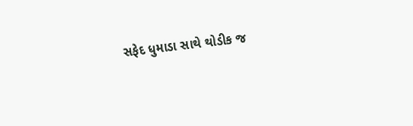સફેદ ધુમાડા સાથે થોડીક જ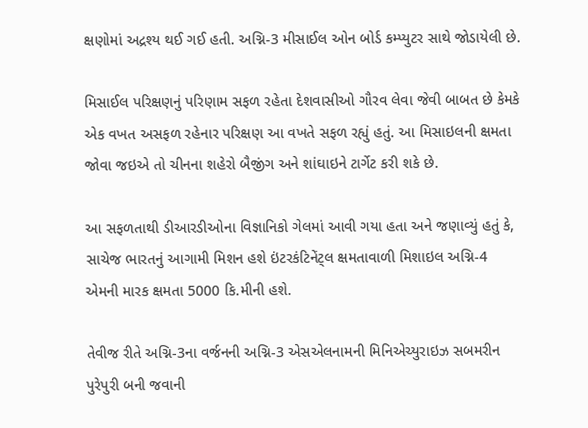ક્ષણોમાં અદ્રશ્ય થઈ ગઈ હતી. અગ્નિ-3 મીસાઈલ ઓન બોર્ડ કમ્પ્યુટર સાથે જોડાયેલી છે.

મિસાઈલ પરિક્ષણનું પરિણામ સફળ રહેતા દેશવાસીઓ ગૌરવ લેવા જેવી બાબત છે કેમકે એક વખત અસફળ રહેનાર પરિક્ષણ આ વખતે સફળ રહ્યું હતું. આ મિસાઇલની ક્ષમતા જોવા જઇએ તો ચીનના શહેરો બૈજીંગ અને શાંઘાઇને ટાર્ગેટ કરી શકે છે.

આ સફળતાથી ડીઆરડીઓના વિજ્ઞાનિકો ગેલમાં આવી ગયા હતા અને જણાવ્યું હતું કે, સાચેજ ભારતનું આગામી મિશન હશે ઇંટરકંટિનેંટ્લ ક્ષમતાવાળી મિશાઇલ અગ્નિ-4 એમની મારક ક્ષમતા 5000 કિ.મીની હશે.

તેવીજ રીતે અગ્નિ-3ના વર્જનની અગ્નિ-3 એસએલનામની મિનિએચ્યુરાઇઝ સબમરીન પુરેપુરી બની જવાની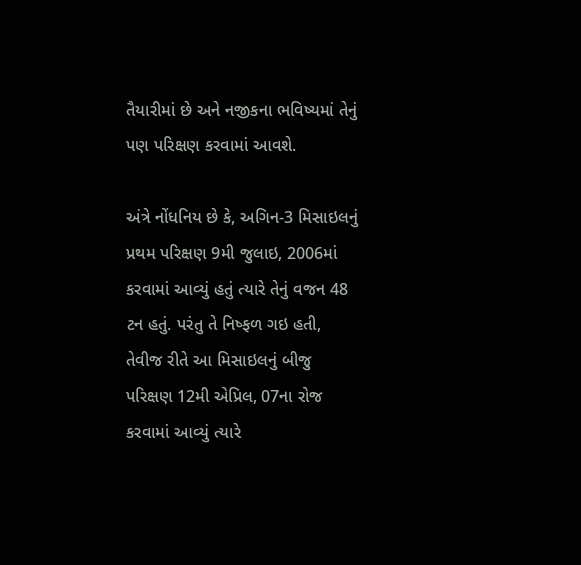તૈયારીમાં છે અને નજીકના ભવિષ્યમાં તેનું પણ પરિક્ષણ કરવામાં આવશે.

અંત્રે નોંધનિય છે કે, અગિન-3 મિસાઇલનું પ્રથમ પરિક્ષણ 9મી જુલાઇ, 2006માં કરવામાં આવ્યું હતું ત્યારે તેનું વજન 48 ટન હતું. પરંતુ તે નિષ્ફળ ગઇ હતી, તેવીજ રીતે આ મિસાઇલનું બીજુ પરિક્ષણ 12મી એપ્રિલ, 07ના રોજ કરવામાં આવ્યું ત્યારે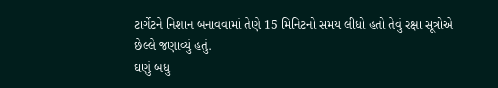ટાર્ગેટને નિશાન બનાવવામાં તેણે 15 મિનિટનો સમય લીધો હતો તેવું રક્ષા સૂત્રોએ છેલ્લે જણાવ્યું હતું.
ઘણું બધુ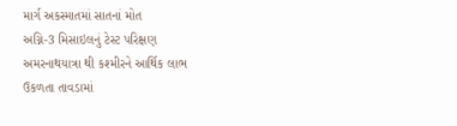માર્ગ અકસ્માતમાં સાતનાં મોત
અગ્નિ-3 મિસાઇલનું ટેસ્ટ પરિક્ષણ
અમરનાથયાત્રા થી કશ્મીરને આર્થિક લાભ
ઉકળતા તાવડામાં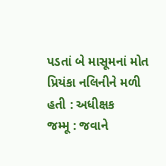પડતાં બે માસૂમનાં મોત
પ્રિયંકા નલિનીને મળી હતી : અધીક્ષક
જમ્મૂ : જવાને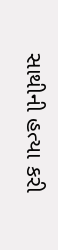સાથીની હત્યા કરી